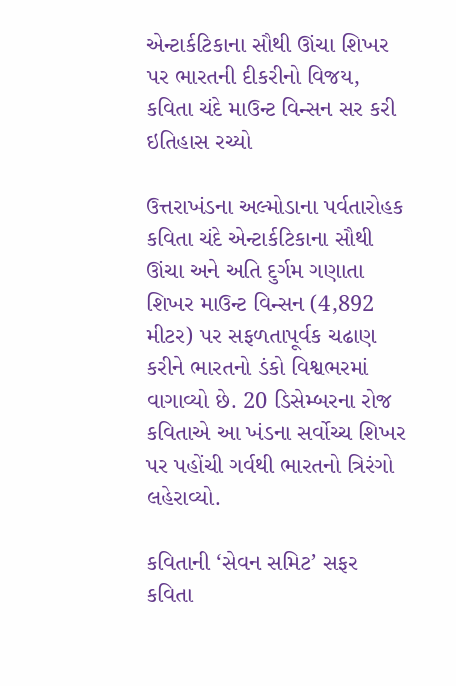એન્ટાર્કટિકાના સૌથી ઊંચા શિખર પર ભારતની દીકરીનો વિજય, કવિતા ચંદે માઉન્ટ વિન્સન સર કરી ઇતિહાસ રચ્યો

ઉત્તરાખંડના અલ્મોડાના પર્વતારોહક કવિતા ચંદે એન્ટાર્કટિકાના સૌથી ઊંચા અને અતિ દુર્ગમ ગણાતા શિખર માઉન્ટ વિન્સન (4,892 મીટર) પર સફળતાપૂર્વક ચઢાણ કરીને ભારતનો ડંકો વિશ્વભરમાં વાગાવ્યો છે. 20 ડિસેમ્બરના રોજ કવિતાએ આ ખંડના સર્વોચ્ચ શિખર પર પહોંચી ગર્વથી ભારતનો ત્રિરંગો લહેરાવ્યો.

કવિતાની ‘સેવન સમિટ’ સફર
કવિતા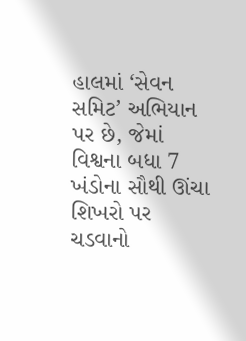હાલમાં ‘સેવન સમિટ’ અભિયાન પર છે, જેમાં વિશ્વના બધા 7 ખંડોના સૌથી ઊંચા શિખરો પર ચડવાનો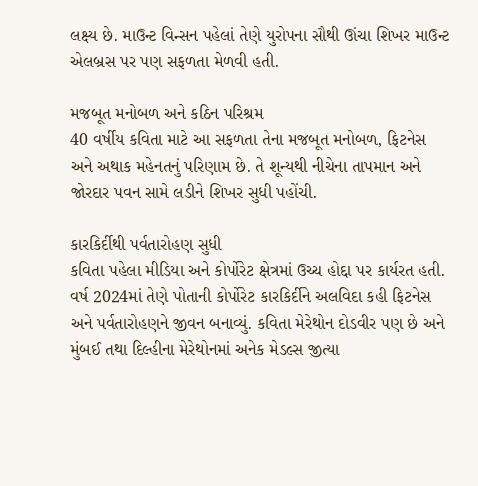લક્ષ્ય છે. માઉન્ટ વિન્સન પહેલાં તેણે યુરોપના સૌથી ઊંચા શિખર માઉન્ટ એલબ્રસ પર પણ સફળતા મેળવી હતી.

મજબૂત મનોબળ અને કઠિન પરિશ્રમ
40 વર્ષીય કવિતા માટે આ સફળતા તેના મજબૂત મનોબળ, ફિટનેસ અને અથાક મહેનતનું પરિણામ છે. તે શૂન્યથી નીચેના તાપમાન અને જોરદાર પવન સામે લડીને શિખર સુધી પહોંચી.

કારકિર્દીથી પર્વતારોહણ સુધી
કવિતા પહેલા મીડિયા અને કોર્પોરેટ ક્ષેત્રમાં ઉચ્ચ હોદ્દા પર કાર્યરત હતી. વર્ષ 2024માં તેણે પોતાની કોર્પોરેટ કારકિર્દીને અલવિદા કહી ફિટનેસ અને પર્વતારોહણને જીવન બનાવ્યું. કવિતા મેરેથોન દોડવીર પણ છે અને મુંબઈ તથા દિલ્હીના મેરેથોનમાં અનેક મેડલ્સ જીત્યા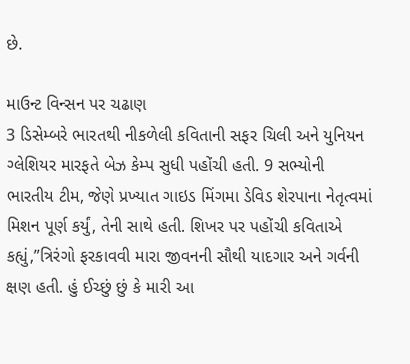છે.

માઉન્ટ વિન્સન પર ચઢાણ
3 ડિસેમ્બરે ભારતથી નીકળેલી કવિતાની સફર ચિલી અને યુનિયન ગ્લેશિયર મારફતે બેઝ કેમ્પ સુધી પહોંચી હતી. 9 સભ્યોની ભારતીય ટીમ, જેણે પ્રખ્યાત ગાઇડ મિંગમા ડેવિડ શેરપાના નેતૃત્વમાં મિશન પૂર્ણ કર્યું, તેની સાથે હતી. શિખર પર પહોંચી કવિતાએ કહ્યું,”ત્રિરંગો ફરકાવવી મારા જીવનની સૌથી યાદગાર અને ગર્વની ક્ષણ હતી. હું ઈચ્છું છું કે મારી આ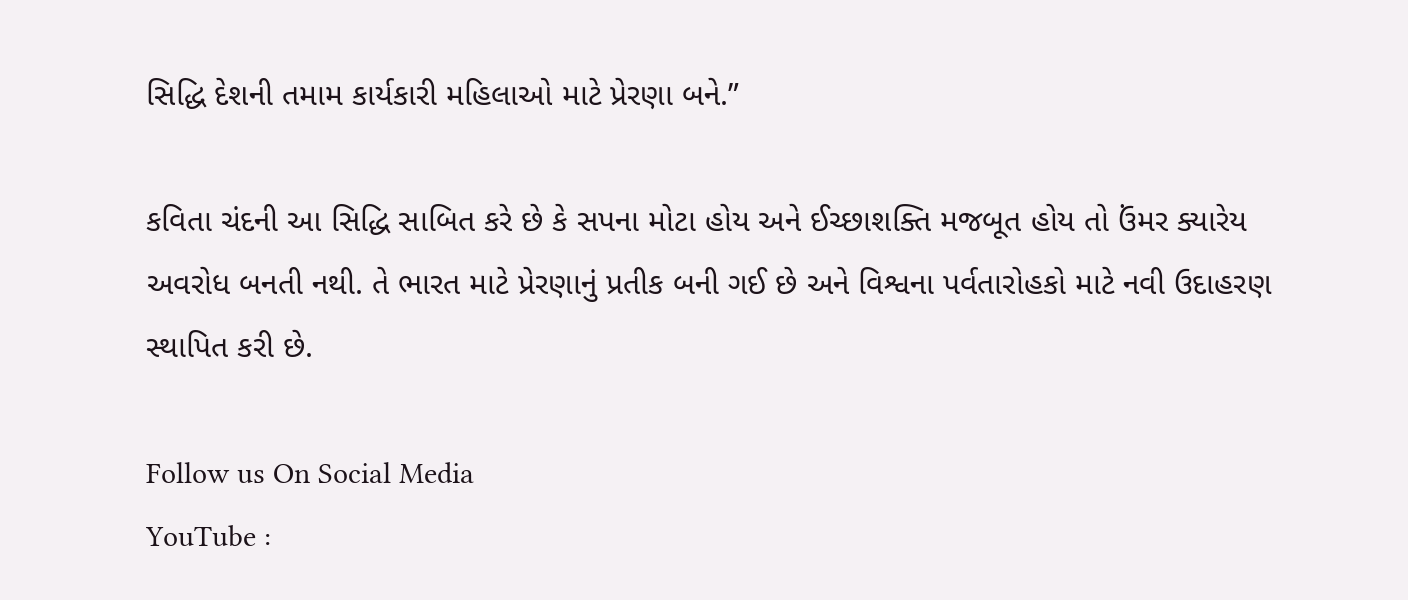સિદ્ધિ દેશની તમામ કાર્યકારી મહિલાઓ માટે પ્રેરણા બને.”

કવિતા ચંદની આ સિદ્ધિ સાબિત કરે છે કે સપના મોટા હોય અને ઈચ્છાશક્તિ મજબૂત હોય તો ઉંમર ક્યારેય અવરોધ બનતી નથી. તે ભારત માટે પ્રેરણાનું પ્રતીક બની ગઈ છે અને વિશ્વના પર્વતારોહકો માટે નવી ઉદાહરણ સ્થાપિત કરી છે.

Follow us On Social Media
YouTube :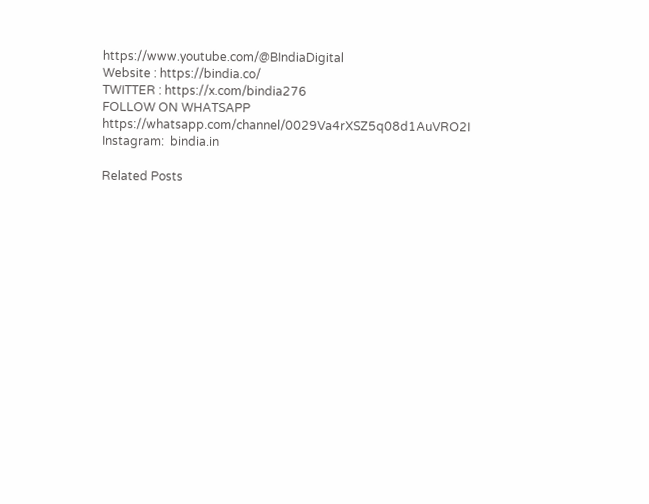https://www.youtube.com/@BIndiaDigital
Website : https://bindia.co/
TWITTER : https://x.com/bindia276
FOLLOW ON WHATSAPP  https://whatsapp.com/channel/0029Va4rXSZ5q08d1AuVRO2I
Instagram:  bindia.in

Related Posts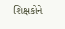શિક્ષકોને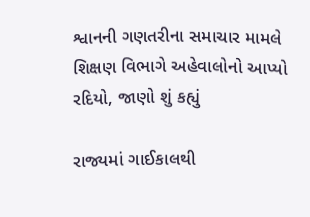શ્વાનની ગણતરીના સમાચાર મામલે શિક્ષણ વિભાગે અહેવાલોનો આપ્યો રદિયો, જાણો શું કહ્યું

રાજ્યમાં ગાઈકાલથી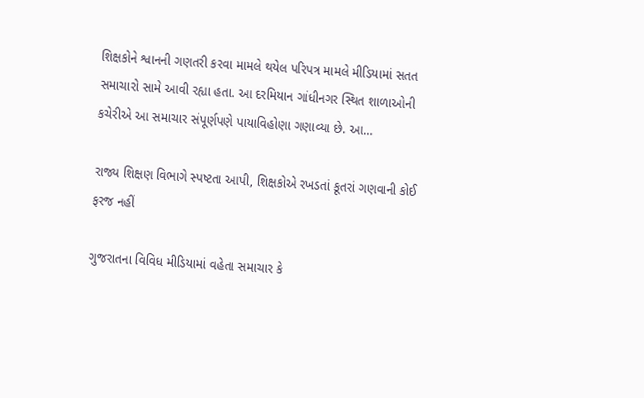શિક્ષકોને શ્વાનની ગણતરી કરવા મામલે થયેલ પરિપત્ર મામલે મીડિયામાં સતત સમાચારો સામે આવી રહ્યા હતા. આ દરમિયાન ગાંધીનગર સ્થિત શાળાઓની કચેરીએ આ સમાચાર સંપૂર્ણપણે પાયાવિહોણા ગણાવ્યા છે. આ…

રાજ્ય શિક્ષણ વિભાગે સ્પષ્ટતા આપી, શિક્ષકોએ રખડતાં કૂતરાં ગણવાની કોઈ ફરજ નહીં

ગુજરાતના વિવિધ મીડિયામાં વહેતા સમાચાર કે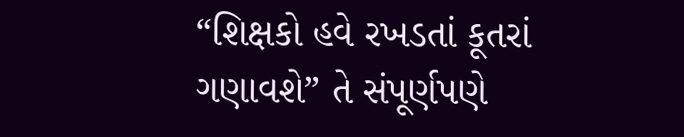“શિક્ષકો હવે રખડતાં કૂતરાં ગણાવશે” તે સંપૂર્ણપણે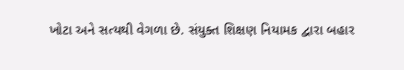ખોટા અને સત્યથી વેગળા છે. સંયુક્ત શિક્ષણ નિયામક દ્વારા બહાર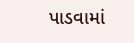પાડવામાં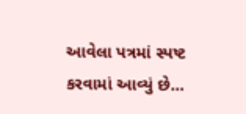આવેલા પત્રમાં સ્પષ્ટ કરવામાં આવ્યું છે…